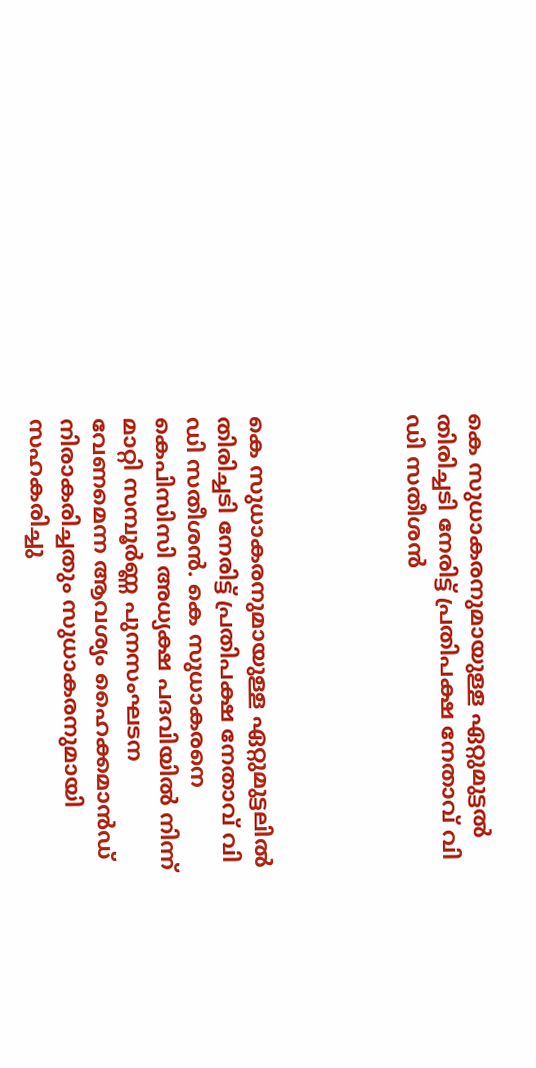കെ സുധാകരനുമായുള്ള ഏറ്റുമുട്ടൽ തിരിച്ചടി നേരിട്ട് പ്രതിപക്ഷ നേതാവ് വി ഡി സതീശന്‍




കെ സുധാകരനുമായുള്ള ഏറ്റുമുട്ടലില്‍ തിരിച്ചടി നേരിട്ട് പ്രതിപക്ഷ നേതാവ് വി ഡി സതീശന്‍. കെ സുധാകരനെ കെപിസിസി അധ്യക്ഷ പദവിയില്‍ നിന്ന് മാറ്റി സമ്പൂര്‍ണ്ണ പുനസംഘടന വേണമെന്ന ആവശ്യം ഹൈക്കമാന്‍ഡ് നിരാകരിച്ചതും സുധാകരനുമായി സഹകരിച്ചു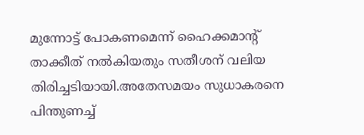മുന്നോട്ട് പോകണമെന്ന് ഹൈക്കമാന്റ് താക്കീത് നല്‍കിയതും സതീശന് വലിയ തിരിച്ചടിയായി.അതേസമയം സുധാകരനെ പിന്തുണച്ച്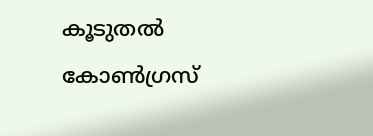കൂടുതല്‍ കോൺഗ്രസ്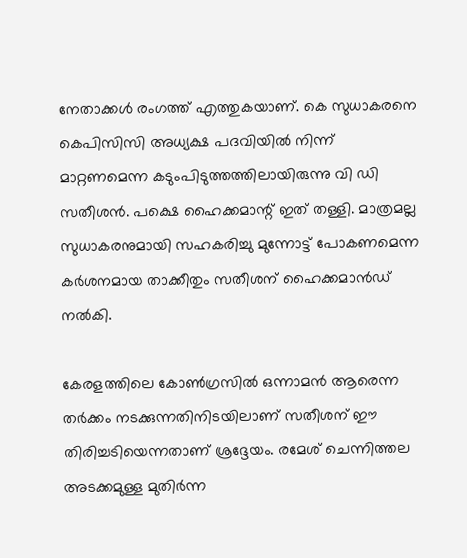നേതാക്കള്‍ രംഗത്ത് എത്തുകയാണ്. കെ സുധാകരനെ കെപിസിസി അധ്യക്ഷ പദവിയില്‍ നിന്ന് മാറ്റണമെന്ന കടുംപിടുത്തത്തിലായിരുന്നു വി ഡി സതീശന്‍. പക്ഷെ ഹൈക്കമാന്റ് ഇത് തള്ളി. മാത്രമല്ല സുധാകരനുമായി സഹകരിച്ചു മുന്നോട്ട് പോകണമെന്ന കര്‍ശനമായ താക്കീതും സതീശന് ഹൈക്കമാന്‍ഡ് നല്‍കി.

കേരളത്തിലെ കോണ്‍ഗ്രസില്‍ ഒന്നാമന്‍ ആരെന്ന തര്‍ക്കം നടക്കുന്നതിനിടയിലാണ് സതീശന് ഈ തിരിച്ചടിയെന്നതാണ് ശ്രദ്ദേയം. രമേശ് ചെന്നിത്തല അടക്കമുള്ള മുതിര്‍ന്ന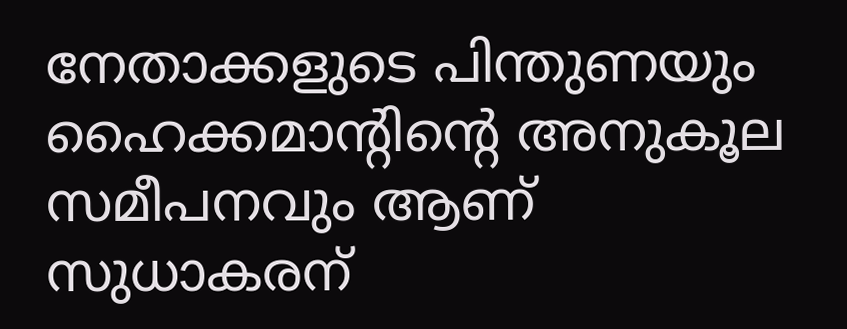നേതാക്കളുടെ പിന്തുണയും ഹൈക്കമാന്റിന്റെ അനുകൂല സമീപനവും ആണ് സുധാകരന്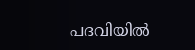പദവിയില്‍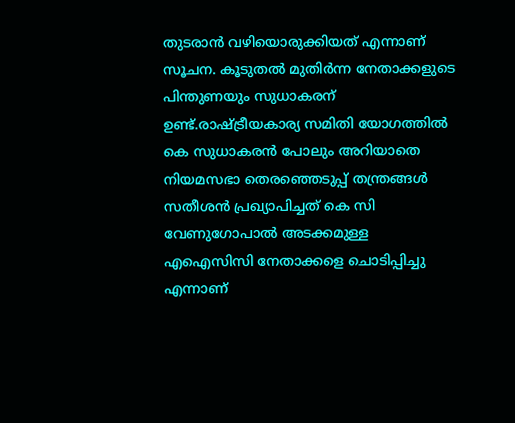തുടരാന്‍ വഴിയൊരുക്കിയത് എന്നാണ് സൂചന. കൂടുതല്‍ മുതിര്‍ന്ന നേതാക്കളുടെ പിന്തുണയും സുധാകരന് ഉണ്ട്.രാഷ്ട്രീയകാര്യ സമിതി യോഗത്തില്‍ കെ സുധാകരന്‍ പോലും അറിയാതെ നിയമസഭാ തെരഞ്ഞെടുപ്പ് തന്ത്രങ്ങള്‍ സതീശന്‍ പ്രഖ്യാപിച്ചത് കെ സി വേണുഗോപാല്‍ അടക്കമുള്ള എഐസിസി നേതാക്കളെ ചൊടിപ്പിച്ചു എന്നാണ്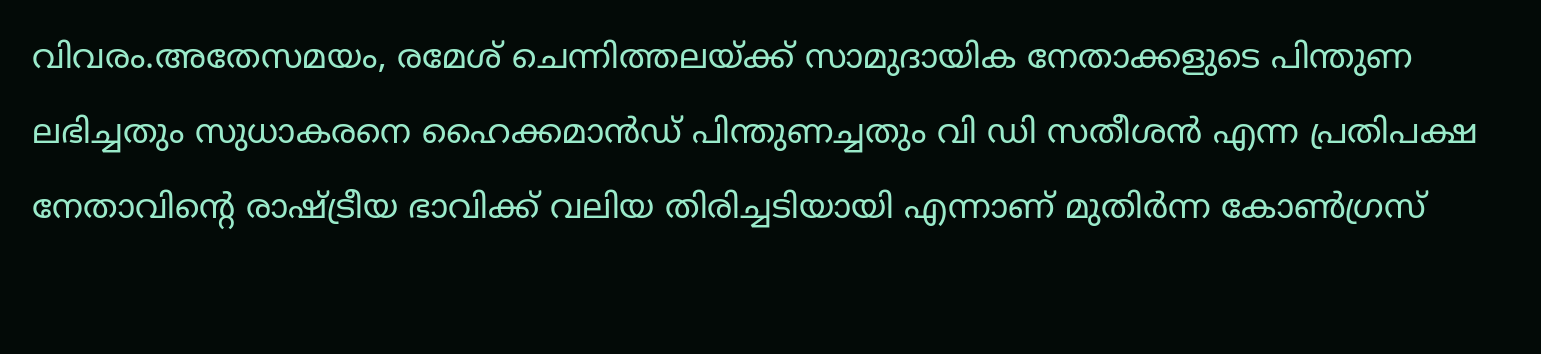വിവരം.അതേസമയം, രമേശ് ചെന്നിത്തലയ്ക്ക് സാമുദായിക നേതാക്കളുടെ പിന്തുണ ലഭിച്ചതും സുധാകരനെ ഹൈക്കമാന്‍ഡ് പിന്തുണച്ചതും വി ഡി സതീശന്‍ എന്ന പ്രതിപക്ഷ നേതാവിന്റെ രാഷ്ട്രീയ ഭാവിക്ക് വലിയ തിരിച്ചടിയായി എന്നാണ് മുതിര്‍ന്ന കോണ്‍ഗ്രസ്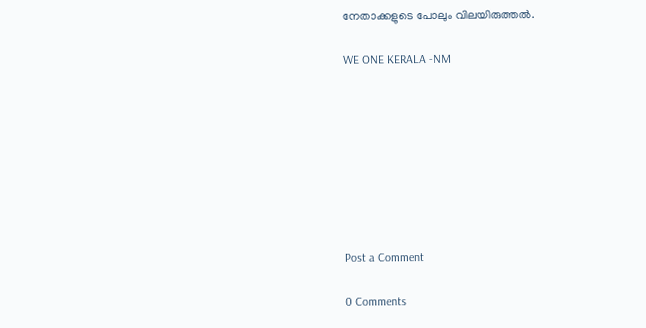നേതാക്കളുടെ പോലും വിലയിരുത്തല്‍.

WE ONE KERALA -NM








Post a Comment

0 Comments